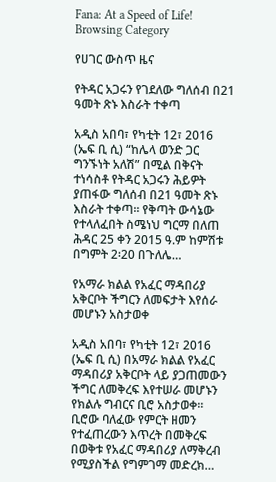Fana: At a Speed of Life!
Browsing Category

የሀገር ውስጥ ዜና

የትዳር አጋሩን የገደለው ግለሰብ በ21 ዓመት ጽኑ እስራት ተቀጣ

አዲስ አበባ፣ የካቲት 12፣ 2016 (ኤፍ ቢ ሲ) “ከሌላ ወንድ ጋር ግንኙነት አለሽ” በሚል በቅናት ተነሳስቶ የትዳር አጋሩን ሕይዎት ያጠፋው ግለሰብ በ21 ዓመት ጽኑ እስራት ተቀጣ፡፡ የቅጣት ውሳኔው የተላለፈበት ስሜነህ ግርማ በለጠ ሕዳር 25 ቀን 2015 ዓ.ም ከምሽቱ በግምት 2፡20 በጉለሌ…

የአማራ ክልል የአፈር ማዳበሪያ አቅርቦት ችግርን ለመፍታት እየሰራ መሆኑን አስታወቀ

አዲስ አበባ፣ የካቲት 12፣ 2016 (ኤፍ ቢ ሲ) በአማራ ክልል የአፈር ማዳበሪያ አቅርቦት ላይ ያጋጠመውን ችግር ለመቅረፍ እየተሠራ መሆኑን የክልሉ ግብርና ቢሮ አስታወቀ፡፡ ቢሮው ባለፈው የምርት ዘመን የተፈጠረውን እጥረት በመቅረፍ በወቅቱ የአፈር ማዳበሪያ ለማቅረብ የሚያስችል የግምገማ መድረክ…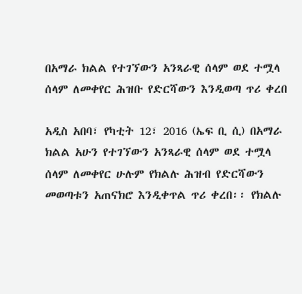በአማራ ክልል የተገኘውን አንጻራዊ ሰላም ወደ ተሟላ ሰላም ለመቀየር ሕዝቡ የድርሻውን እንዲወጣ ጥሪ ቀረበ

አዲስ አበባ፣ የካቲት 12፣ 2016 (ኤፍ ቢ ሲ) በአማራ ክልል አሁን የተገኘውን አንጻራዊ ሰላም ወደ ተሟላ ሰላም ለመቀየር ሁሉም የክልሉ ሕዝብ የድርሻውን መወጣቱን አጠናክሮ እንዲቀጥል ጥሪ ቀረበ፡፡ የክልሉ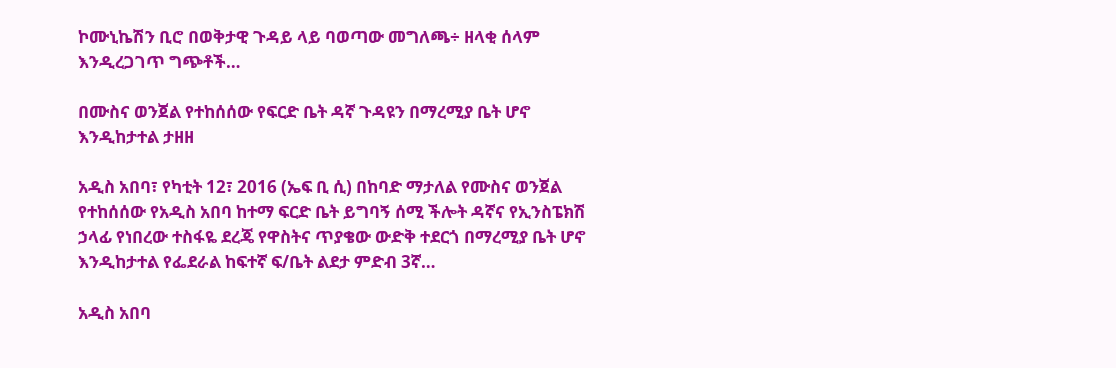ኮሙኒኬሽን ቢሮ በወቅታዊ ጉዳይ ላይ ባወጣው መግለጫ÷ ዘላቂ ሰላም እንዲረጋገጥ ግጭቶች…

በሙስና ወንጀል የተከሰሰው የፍርድ ቤት ዳኛ ጉዳዩን በማረሚያ ቤት ሆኖ እንዲከታተል ታዘዘ

አዲስ አበባ፣ የካቲት 12፣ 2016 (ኤፍ ቢ ሲ) በከባድ ማታለል የሙስና ወንጀል የተከሰሰው የአዲስ አበባ ከተማ ፍርድ ቤት ይግባኝ ሰሚ ችሎት ዳኛና የኢንስፔክሽ ኃላፊ የነበረው ተስፋዬ ደረጄ የዋስትና ጥያቄው ውድቅ ተደርጎ በማረሚያ ቤት ሆኖ እንዲከታተል የፌደራል ከፍተኛ ፍ/ቤት ልደታ ምድብ 3ኛ…

አዲስ አበባ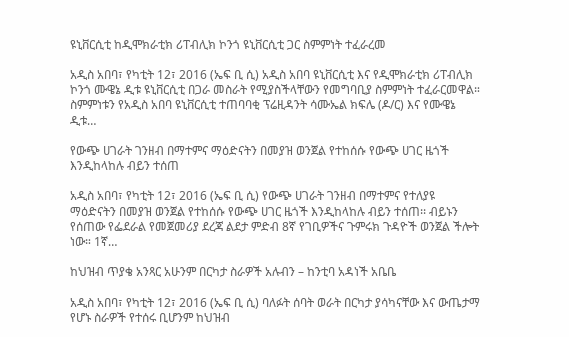ዩኒቨርሲቲ ከዲሞክራቲክ ሪፐብሊክ ኮንጎ ዩኒቨርሲቲ ጋር ስምምነት ተፈራረመ

አዲስ አበባ፣ የካቲት 12፣ 2016 (ኤፍ ቢ ሲ) አዲስ አበባ ዩኒቨርሲቲ እና የዲሞክራቲክ ሪፐብሊክ ኮንጎ ሙዌኔ ዲቱ ዩኒቨርሲቲ በጋራ መስራት የሚያስችላቸውን የመግባቢያ ስምምነት ተፈራርመዋል። ስምምነቱን የአዲስ አበባ ዩኒቨርሲቲ ተጠባባቂ ፕሬዚዳንት ሳሙኤል ክፍሌ (ዶ/ር) እና የሙዌኔ ዲቱ…

የውጭ ሀገራት ገንዘብ በማተምና ማዕድናትን በመያዝ ወንጀል የተከሰሱ የውጭ ሀገር ዜጎች እንዲከላከሉ ብይን ተሰጠ

አዲስ አበባ፣ የካቲት 12፣ 2016 (ኤፍ ቢ ሲ) የውጭ ሀገራት ገንዘብ በማተምና የተለያዩ ማዕድናትን በመያዝ ወንጀል የተከሰሱ የውጭ ሀገር ዜጎች እንዲከላከሉ ብይን ተሰጠ፡፡ ብይኑን የሰጠው የፌደራል የመጀመሪያ ደረጃ ልደታ ምድብ 8ኛ የገቢዎችና ጉምሩክ ጉዳዮች ወንጀል ችሎት ነው። 1ኛ…

ከህዝብ ጥያቄ አንጻር አሁንም በርካታ ስራዎች አሉብን – ከንቲባ አዳነች አቤቤ

አዲስ አበባ፣ የካቲት 12፣ 2016 (ኤፍ ቢ ሲ) ባለፉት ሰባት ወራት በርካታ ያሳካናቸው እና ውጤታማ የሆኑ ስራዎች የተሰሩ ቢሆንም ከህዝብ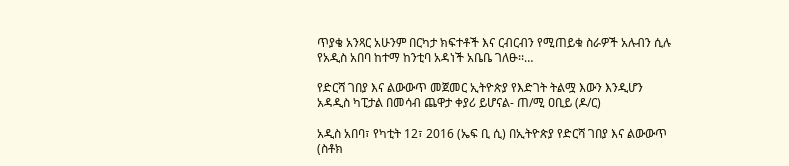ጥያቄ አንጻር አሁንም በርካታ ክፍተቶች እና ርብርብን የሚጠይቁ ስራዎች አሉብን ሲሉ የአዲስ አበባ ከተማ ከንቲባ አዳነች አቤቤ ገለፁ፡፡…

የድርሻ ገበያ እና ልውውጥ መጀመር ኢትዮጵያ የእድገት ትልሟ እውን እንዲሆን አዳዲስ ካፒታል በመሳብ ጨዋታ ቀያሪ ይሆናል- ጠ/ሚ ዐቢይ (ዶ/ር)

አዲስ አበባ፣ የካቲት 12፣ 2016 (ኤፍ ቢ ሲ) በኢትዮጵያ የድርሻ ገበያ እና ልውውጥ (ስቶክ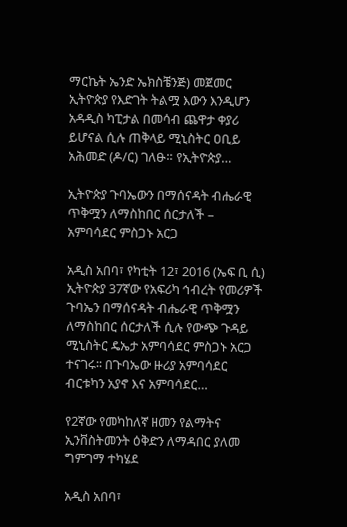ማርኬት ኤንድ ኤክስቼንጅ) መጀመር ኢትዮጵያ የእድገት ትልሟ እውን እንዲሆን አዳዲስ ካፒታል በመሳብ ጨዋታ ቀያሪ ይሆናል ሲሉ ጠቅላይ ሚኒስትር ዐቢይ አሕመድ (ዶ/ር) ገለፁ። የኢትዮጵያ…

ኢትዮጵያ ጉባኤውን በማሰናዳት ብሔራዊ ጥቅሟን ለማስከበር ሰርታለች – አምባሳደር ምስጋኑ አርጋ

አዲስ አበባ፣ የካቲት 12፣ 2016 (ኤፍ ቢ ሲ) ኢትዮጵያ 37ኛው የአፍሪካ ኅብረት የመሪዎች ጉባኤን በማሰናዳት ብሔራዊ ጥቅሟን ለማስከበር ሰርታለች ሲሉ የውጭ ጉዳይ ሚኒስትር ዴኤታ አምባሳደር ምስጋኑ አርጋ ተናገሩ፡፡ በጉባኤው ዙሪያ አምባሳደር ብርቱካን አያኖ እና አምባሳደር…

የ2ኛው የመካከለኛ ዘመን የልማትና ኢንቨስትመንት ዕቅድን ለማዳበር ያለመ ግምገማ ተካሄደ

አዲስ አበባ፣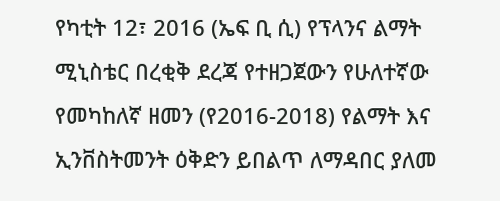የካቲት 12፣ 2016 (ኤፍ ቢ ሲ) የፕላንና ልማት ሚኒስቴር በረቂቅ ደረጃ የተዘጋጀውን የሁለተኛው የመካከለኛ ዘመን (የ2016-2018) የልማት እና ኢንቨስትመንት ዕቅድን ይበልጥ ለማዳበር ያለመ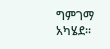ግምገማ አካሄደ፡፡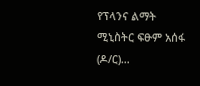የፕላንና ልማት ሚኒስትር ፍፁም አሰፋ (ዶ/ር)…